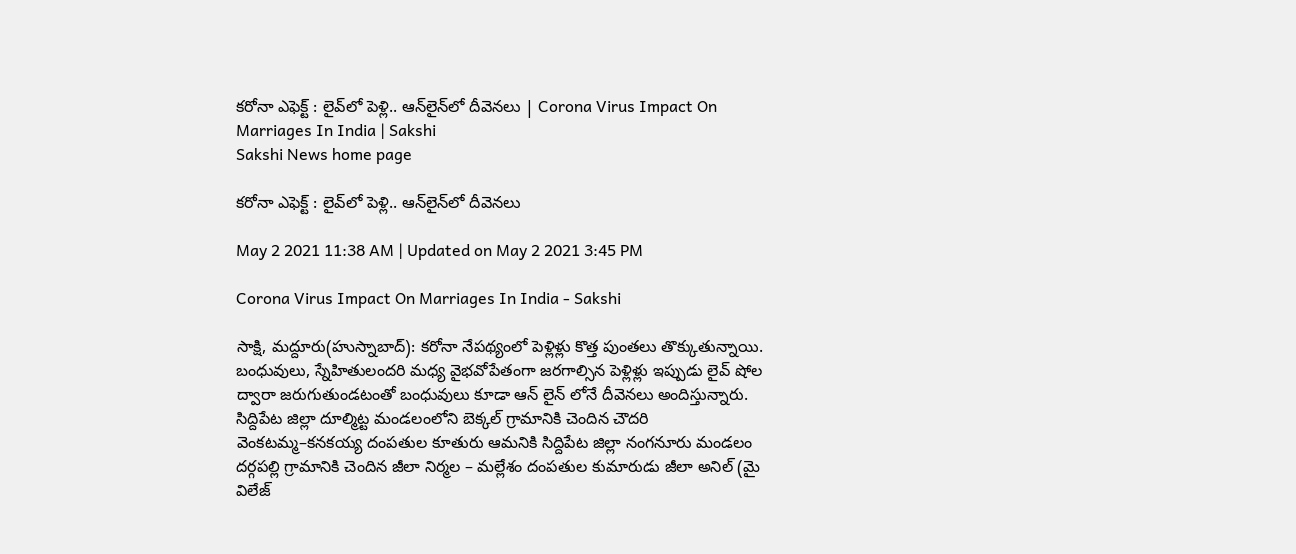కరోనా ఎఫెక్ట్‌ : లైవ్‌లో పెళ్లి.. ఆన్‌లైన్‌లో దీవెనలు | Corona Virus Impact On Marriages In India | Sakshi
Sakshi News home page

కరోనా ఎఫెక్ట్‌ : లైవ్‌లో పెళ్లి.. ఆన్‌లైన్‌లో దీవెనలు

May 2 2021 11:38 AM | Updated on May 2 2021 3:45 PM

Corona Virus Impact On Marriages In India - Sakshi

సాక్షి, మద్దూరు(హుస్నాబాద్‌): కరోనా నేపథ్యంలో పెళ్లిళ్లు కొత్త పుంతలు తొక్కుతున్నాయి. బంధువులు, స్నేహితులందరి మధ్య వైభవోపేతంగా జరగాల్సిన పెళ్లిళ్లు ఇప్పుడు లైవ్‌ షోల ద్వారా జరుగుతుండటంతో బంధువులు కూడా ఆన్‌ లైన్‌ లోనే దీవెనలు అందిస్తున్నారు. సిద్దిపేట జిల్లా దూల్మిట్ట మండలంలోని బెక్కల్‌ గ్రామానికి చెందిన చౌదరి వెంకటమ్మ–కనకయ్య దంపతుల కూతురు ఆమనికి సిద్దిపేట జిల్లా నంగనూరు మండలం దర్గపల్లి గ్రామానికి చెందిన జీలా నిర్మల – మల్లేశం దంపతుల కుమారుడు జీలా అనిల్‌ (మై విలేజ్‌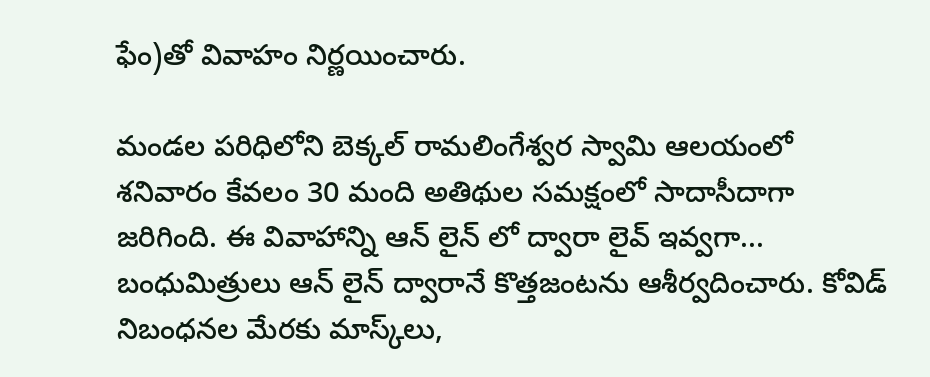ఫేం)తో వివాహం నిర్ణయించారు.

మండల పరిధిలోని బెక్కల్‌ రామలింగేశ్వర స్వామి ఆలయంలో శనివారం కేవలం 30 మంది అతిథుల సమక్షంలో సాదాసీదాగా జరిగింది. ఈ వివాహాన్ని ఆన్‌ లైన్‌ లో ద్వారా లైవ్‌ ఇవ్వగా... బంధుమిత్రులు ఆన్‌ లైన్‌ ద్వారానే కొత్తజంటను ఆశీర్వదించారు. కోవిడ్‌ నిబంధనల మేరకు మాస్క్‌లు,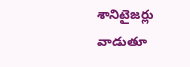శానిటైజర్లు వాడుతూ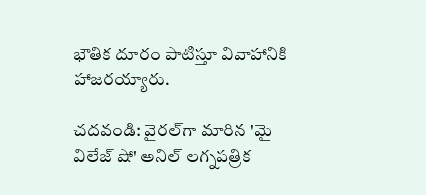భౌతిక దూరం పాటిస్తూ వివాహానికి హాజరయ్యారు.

చదవండి: వైరల్‌గా మారిన 'మై విలేజ్ షో' అనిల్ లగ్నపత్రిక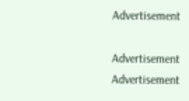Advertisement

Advertisement
Advertisement